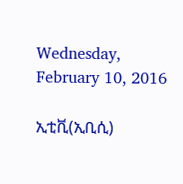Wednesday, February 10, 2016

ኢቲቪ(ኢቢሲ)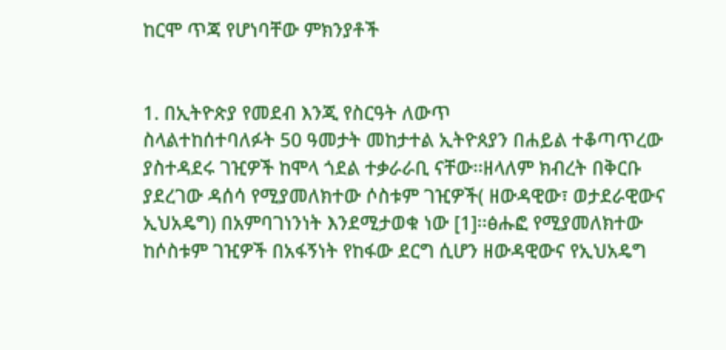ከርሞ ጥጃ የሆነባቸው ምክንያቶች


1. በኢትዮጵያ የመደብ እንጂ የስርዓት ለውጥ
ስላልተከሰተባለፉት 50 ዓመታት መከታተል ኢትዮጰያን በሐይል ተቆጣጥረው ያስተዳደሩ ገዢዎች ከሞላ ጎደል ተቃራራቢ ናቸው፡፡ዘላለም ክብረት በቅርቡ ያደረገው ዳሰሳ የሚያመለክተው ሶስቱም ገዢዎች( ዘውዳዊው፣ ወታደራዊውና ኢህአዴግ) በአምባገነንነት እንደሚታወቁ ነው [1]፡፡ፅሑፎ የሚያመለክተው ከሶስቱም ገዢዎች በአፋኝነት የከፋው ደርግ ሲሆን ዘውዳዊውና የኢህአዴግ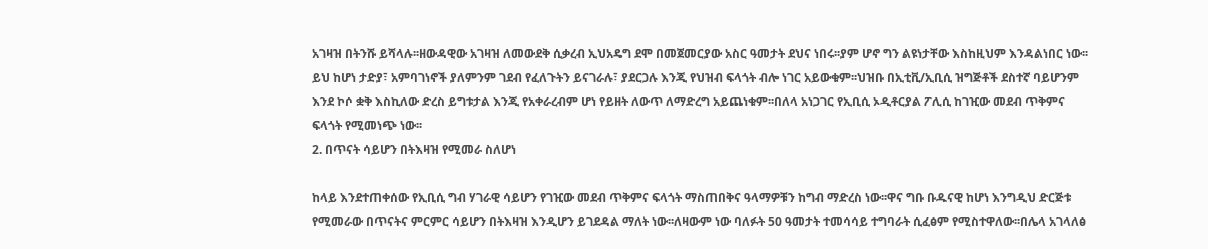አገዛዝ በትንሹ ይሻላሉ፡፡ዘውዳዊው አገዛዝ ለመውደቅ ሲቃረብ ኢህአዴግ ደሞ በመጀመርያው አስር ዓመታት ደህና ነበሩ፡፡ያም ሆኖ ግን ልዩነታቸው እስከዚህም እንዳልነበር ነው፡፡ይህ ከሆነ ታድያ፣ አምባገነኖች ያለምንም ገደብ የፈለጉትን ይናገራሉ፣ ያደርጋሉ እንጂ የህዝብ ፍላጎት ብሎ ነገር አይውቁም፡፡ህዝቡ በኢቲቪ/ኢቢሲ ዝግጅቶች ደስተኛ ባይሆንም እንደ ኮሶ ቋቅ እስኪለው ድረስ ይግቱታል እንጂ የአቀራረብም ሆነ የይዘት ለውጥ ለማድረግ አይጨነቁም፡፡በለላ አነጋገር የኢቢሲ ኦዲቶርያል ፖሊሲ ከገዢው መደብ ጥቅምና ፍላጎት የሚመነጭ ነው፡፡
2. በጥናት ሳይሆን በትእዛዝ የሚመራ ስለሆነ

ከላይ እንደተጠቀሰው የኢቢሲ ግብ ሃገራዊ ሳይሆን የገዢው መደብ ጥቅምና ፍላጎት ማስጠበቅና ዓላማዎቹን ከግብ ማድረስ ነው፡፡ዋና ግቡ ቡዱናዊ ከሆነ እንግዲህ ድርጅቱ የሚመራው በጥናትና ምርምር ሳይሆን በትእዛዝ እንዲሆን ይገደዳል ማለት ነው፡፡ለዛውም ነው ባለፉት 50 ዓመታት ተመሳሳይ ተግባራት ሲፈፅም የሚስተዋለው፡፡በሌላ አገላለፅ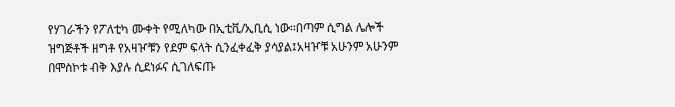የሃገራችን የፖለቲካ ሙቀት የሚለካው በኢቲቪ/ኢቢሲ ነው፡፡በጣም ሲግል ሌሎች ዝግጅቶች ዘግቶ የአዛዦቹን የደም ፍላት ሲንፈቀፈቅ ያሳያል፤አዛዦቹ አሁንም አሁንም በሞስኮቱ ብቅ እያሉ ሲደነፉና ሲገለፍጡ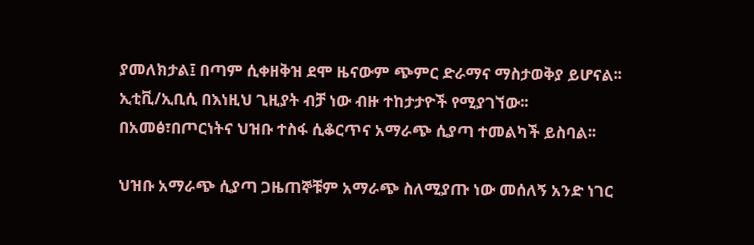ያመለክታል፤ በጣም ሲቀዘቅዝ ደሞ ዜናውም ጭምር ድራማና ማስታወቅያ ይሆናል፡፡ኢቲቪ/ኢቢሲ በእነዚህ ጊዚያት ብቻ ነው ብዙ ተከታታዮች የሚያገኘው፡፡በአመፅ፣በጦርነትና ህዝቡ ተስፋ ሲቆርጥና አማራጭ ሲያጣ ተመልካች ይስባል፡፡

ህዝቡ አማራጭ ሲያጣ ጋዜጠኞቹም አማራጭ ስለሚያጡ ነው መሰለኝ አንድ ነገር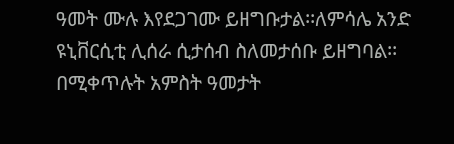ዓመት ሙሉ እየደጋገሙ ይዘግቡታል፡፡ለምሳሌ አንድ ዩኒቨርሲቲ ሊሰራ ሲታሰብ ስለመታሰቡ ይዘግባል፡፡በሚቀጥሉት አምስት ዓመታት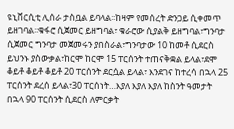ዩኒቨርሲቲ ሊሰራ ታስቧል ይባላል፡፡ከዛም የመሰረት ድንጋይ ሲቀመጥ ይዘገባል፡፡ቁፋሮ ሲጀመር ይዘግባል፣ ቁራሮው ሲያልቅ ይዘግባል፣ግንባታ ሲጀመር ግንባታ መጀመሩን ያበስራል፣ግንባታው 10 ከመቶ ሲደርስ ይህንኑ ያስውቃል፣ከርሞ ከርሞ 15 ፐርሰንት ተጠናቅቋል ይላል፣ደሞ ቆይቶ ቆይቶ ቆይቶ 20 ፐርሰንት ደርሷል ይላል፣ እንደገና ከተረሳ በኋላ 25 ፐርሰንት ደረሰ ይላል፣30 ፐርሰነት…እያለ እያለ እያለ ከስንት ዓመታት በኋላ 90 ፐርሰንት ሲደርስ ለምርቃት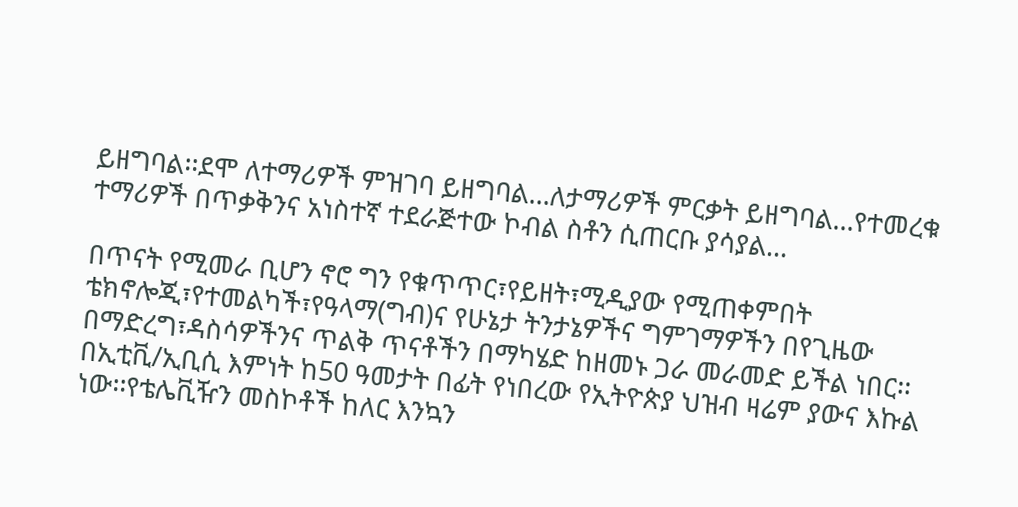ይዘግባል፡፡ደሞ ለተማሪዎች ምዝገባ ይዘግባል…ለታማሪዎች ምርቃት ይዘግባል…የተመረቁ ተማሪዎች በጥቃቅንና አነስተኛ ተደራጅተው ኮብል ስቶን ሲጠርቡ ያሳያል…

በጥናት የሚመራ ቢሆን ኖሮ ግን የቁጥጥር፣የይዘት፣ሚዲያው የሚጠቀምበት ቴክኖሎጂ፣የተመልካች፣የዓላማ(ግብ)ና የሁኔታ ትንታኔዎችና ግምገማዎችን በየጊዜው በማድረግ፣ዳስሳዎችንና ጥልቅ ጥናቶችን በማካሄድ ከዘመኑ ጋራ መራመድ ይችል ነበር፡፡በኢቲቪ/ኢቢሲ እምነት ከ50 ዓመታት በፊት የነበረው የኢትዮጵያ ህዝብ ዛሬም ያውና እኩል ነው፡፡የቴሌቪዥን መስኮቶች ከለር እንኳን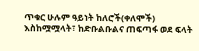ጥቁር ሁሉም ዓይነት ከለሮች(ቀለሞች) እስከሟሟላት፣ ከድቡልቡልና ጠፍጣፋ ወደ ፍላት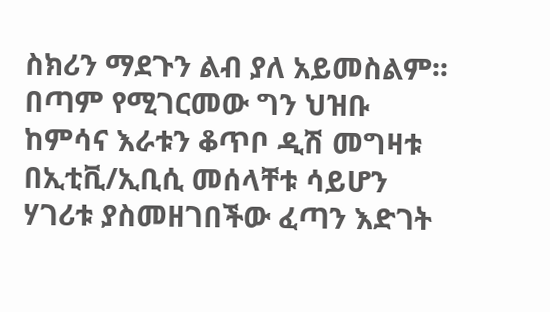ስክሪን ማደጉን ልብ ያለ አይመስልም፡፡በጣም የሚገርመው ግን ህዝቡ ከምሳና እራቱን ቆጥቦ ዲሽ መግዛቱ በኢቲቪ/ኢቢሲ መሰላቸቱ ሳይሆን ሃገሪቱ ያስመዘገበችው ፈጣን እድገት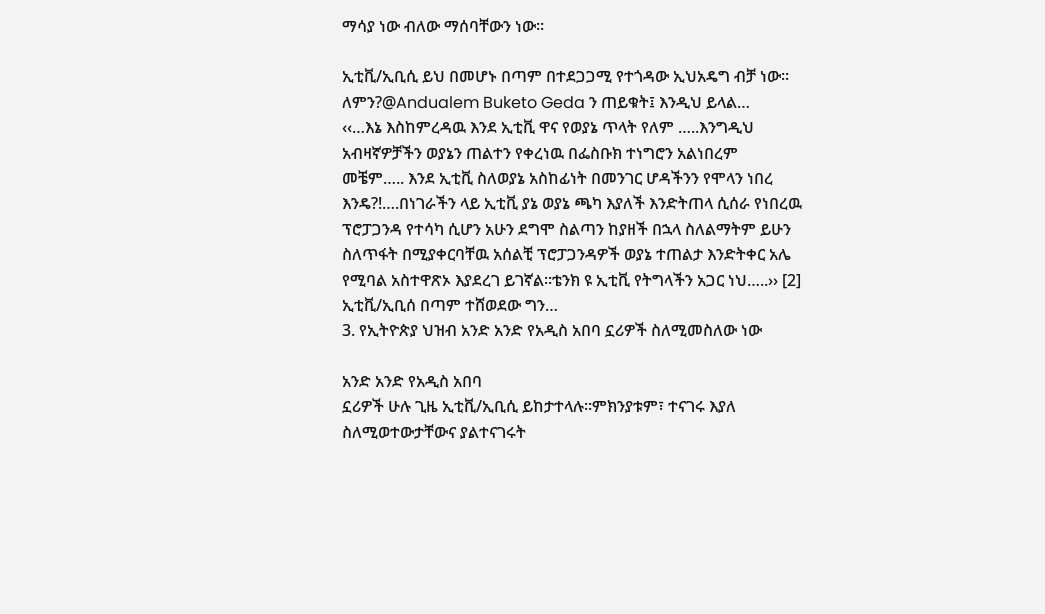ማሳያ ነው ብለው ማሰባቸውን ነው፡፡

ኢቲቪ/ኢቢሲ ይህ በመሆኑ በጣም በተደጋጋሚ የተጎዳው ኢህአዴግ ብቻ ነው፡፡ለምን?@Andualem Buketo Geda ን ጠይቁት፤ እንዲህ ይላል…
‹‹…እኔ እስከምረዳዉ እንደ ኢቲቪ ዋና የወያኔ ጥላት የለም …..እንግዲህ አብዛኛዎቻችን ወያኔን ጠልተን የቀረነዉ በፌስቡክ ተነግሮን አልነበረም መቼም….. እንደ ኢቲቪ ስለወያኔ አስከፊነት በመንገር ሆዳችንን የሞላን ነበረ እንዴ?!….በነገራችን ላይ ኢቲቪ ያኔ ወያኔ ጫካ እያለች እንድትጠላ ሲሰራ የነበረዉ ፕሮፓጋንዳ የተሳካ ሲሆን አሁን ደግሞ ስልጣን ከያዘች በኋላ ስለልማትም ይሁን ስለጥፋት በሚያቀርባቸዉ አሰልቺ ፕሮፓጋንዳዎች ወያኔ ተጠልታ እንድትቀር አሌ የሚባል አስተዋጽኦ እያደረገ ይገኛል፡፡ቴንክ ዩ ኢቲቪ የትግላችን አጋር ነህ…..›› [2]
ኢቲቪ/ኢቢሰ በጣም ተሸወደው ግን…
3. የኢትዮጵያ ህዝብ አንድ አንድ የአዲስ አበባ ኗሪዎች ስለሚመስለው ነው

አንድ አንድ የአዲስ አበባ
ኗሪዎች ሁሉ ጊዜ ኢቲቪ/ኢቢሲ ይከታተላሉ፡፡ምክንያቱም፣ ተናገሩ እያለ ስለሚወተውታቸውና ያልተናገሩት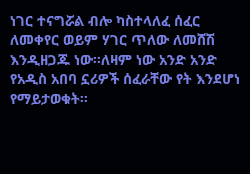ነገር ተናግሯል ብሎ ካስተላለፈ ሰፈር ለመቀየር ወይም ሃገር ጥለው ለመሸሽ እንዲዘጋጁ ነው፡፡ለዛም ነው አንድ አንድ የአዲስ አበባ ኗሪዎች ሰፈራቸው የት እንደሆነ የማይታወቁት፡፡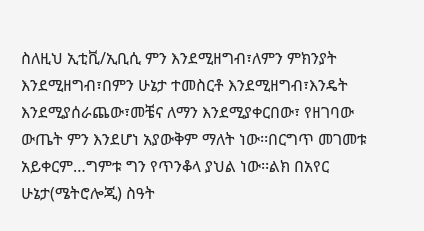ስለዚህ ኢቲቪ/ኢቢሲ ምን እንደሚዘግብ፣ለምን ምክንያት እንደሚዘግብ፣በምን ሁኔታ ተመስርቶ እንደሚዘግብ፣እንዴት እንደሚያሰራጨው፣መቼና ለማን እንደሚያቀርበው፣ የዘገባው ውጤት ምን እንደሆነ አያውቅም ማለት ነው፡፡በርግጥ መገመቱ አይቀርም…ግምቱ ግን የጥንቆላ ያህል ነው፡፡ልክ በአየር ሁኔታ(ሜትሮሎጂ) ስዓት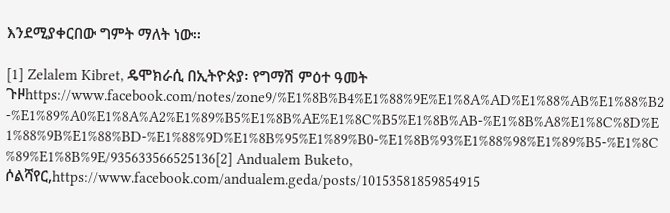እንደሚያቀርበው ግምት ማለት ነው፡፡

[1] Zelalem Kibret, ዴሞክራሲ በኢትዮጵያ፡ የግማሽ ምዕተ ዓመት ጉዞhttps://www.facebook.com/notes/zone9/%E1%8B%B4%E1%88%9E%E1%8A%AD%E1%88%AB%E1%88%B2-%E1%89%A0%E1%8A%A2%E1%89%B5%E1%8B%AE%E1%8C%B5%E1%8B%AB-%E1%8B%A8%E1%8C%8D%E1%88%9B%E1%88%BD-%E1%88%9D%E1%8B%95%E1%89%B0-%E1%8B%93%E1%88%98%E1%89%B5-%E1%8C%89%E1%8B%9E/935633566525136[2] Andualem Buketo, ሶልሻየር,https://www.facebook.com/andualem.geda/posts/10153581859854915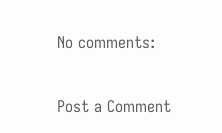No comments:

Post a Comment